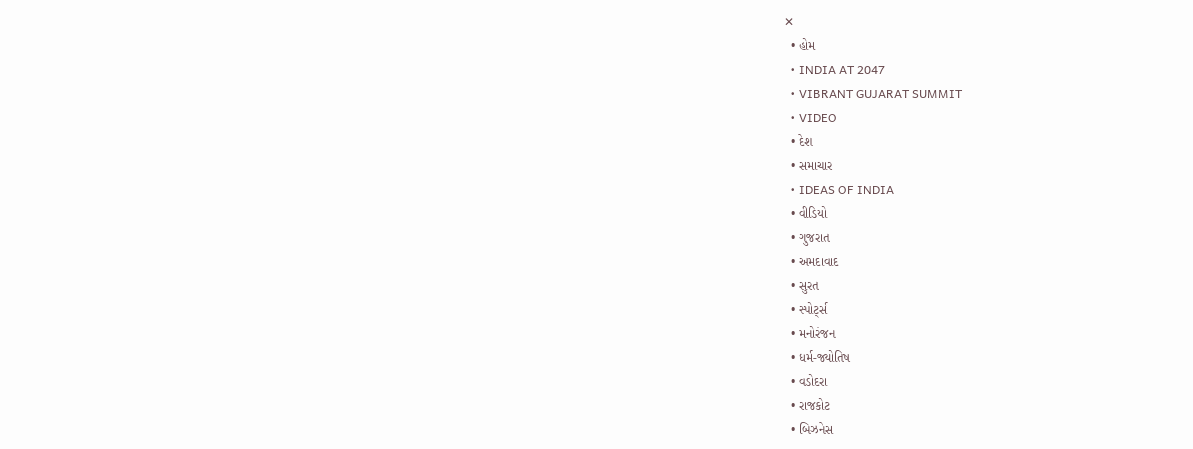✕
  • હોમ
  • INDIA AT 2047
  • VIBRANT GUJARAT SUMMIT
  • VIDEO
  • દેશ
  • સમાચાર
  • IDEAS OF INDIA
  • વીડિયો
  • ગુજરાત
  • અમદાવાદ
  • સુરત
  • સ્પોર્ટ્સ
  • મનોરંજન
  • ધર્મ-જ્યોતિષ
  • વડોદરા
  • રાજકોટ
  • બિઝનેસ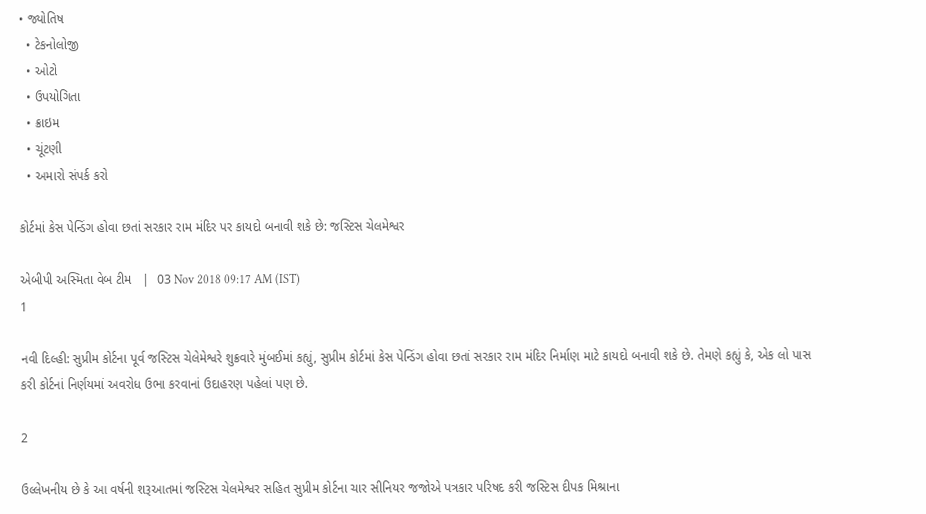• જ્યોતિષ
  • ટેકનોલોજી
  • ઓટો
  • ઉપયોગિતા
  • ક્રાઇમ
  • ચૂંટણી
  • અમારો સંપર્ક કરો

કોર્ટમાં કેસ પેન્ડિંગ હોવા છતાં સરકાર રામ મંદિર પર કાયદો બનાવી શકે છે: જસ્ટિસ ચેલમેશ્વર

એબીપી અસ્મિતા વેબ ટીમ   |  03 Nov 2018 09:17 AM (IST)
1

નવી દિલ્હી: સુપ્રીમ કોર્ટના પૂર્વ જસ્ટિસ ચેલેમેશ્વરે શુક્રવારે મુંબઈમાં કહ્યું, સુપ્રીમ કોર્ટમાં કેસ પેન્ડિંગ હોવા છતાં સરકાર રામ મંદિર નિર્માણ માટે કાયદો બનાવી શકે છે. તેમણે કહ્યું કે, એક લો પાસ કરી કોર્ટનાં નિર્ણયમાં અવરોધ ઉભા કરવાનાં ઉદાહરણ પહેલાં પણ છે.

2

ઉલ્લેખનીય છે કે આ વર્ષની શરૂઆતમાં જસ્ટિસ ચેલમેશ્વર સહિત સુપ્રીમ કોર્ટના ચાર સીનિયર જજોએ પત્રકાર પરિષદ કરી જસ્ટિસ દીપક મિશ્રાના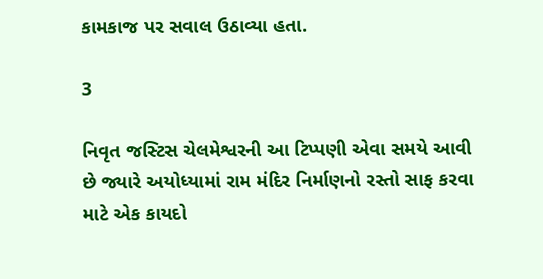કામકાજ પર સવાલ ઉઠાવ્યા હતા.

3

નિવૃત જસ્ટિસ ચેલમેશ્વરની આ ટિપ્પણી એવા સમયે આવી છે જ્યારે અયોધ્યામાં રામ મંદિર નિર્માણનો રસ્તો સાફ કરવા માટે એક કાયદો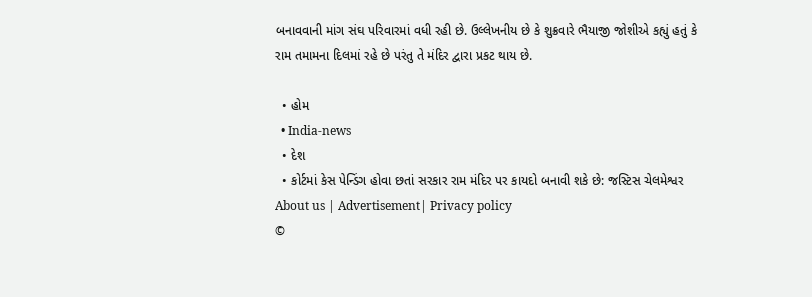બનાવવાની માંગ સંઘ પરિવારમાં વધી રહી છે. ઉલ્લેખનીય છે કે શુક્રવારે ભૈયાજી જોશીએ કહ્યું હતું કે રામ તમામના દિલમાં રહે છે પરંતુ તે મંદિર દ્વારા પ્રકટ થાય છે.

  • હોમ
  • India-news
  • દેશ
  • કોર્ટમાં કેસ પેન્ડિંગ હોવા છતાં સરકાર રામ મંદિર પર કાયદો બનાવી શકે છે: જસ્ટિસ ચેલમેશ્વર
About us | Advertisement| Privacy policy
©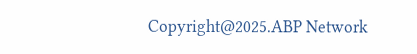Copyright@2025.ABP Network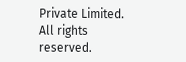Private Limited. All rights reserved.